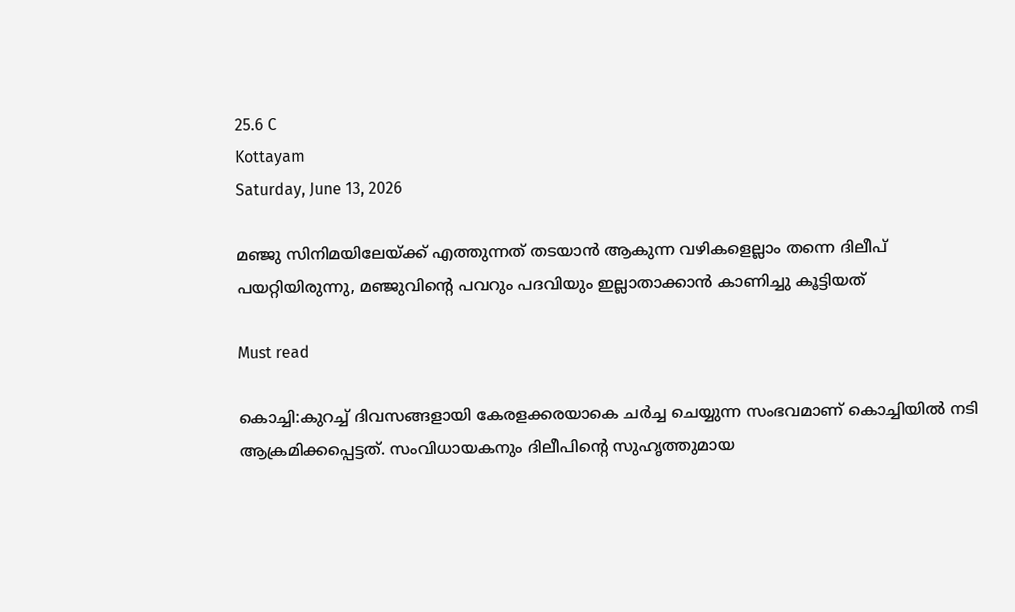25.6 C
Kottayam
Saturday, June 13, 2026

മഞ്ജു സിനിമയിലേയ്ക്ക് എത്തുന്നത് തടയാന്‍ ആകുന്ന വഴികളെല്ലാം തന്നെ ദിലീപ് പയറ്റിയിരുന്നു, മഞ്ജുവിന്റെ പവറും പദവിയും ഇല്ലാതാക്കാന്‍ കാണിച്ചു കൂട്ടിയത്

Must read

കൊച്ചി:കുറച്ച് ദിവസങ്ങളായി കേരളക്കരയാകെ ചര്‍ച്ച ചെയ്യുന്ന സംഭവമാണ് കൊച്ചിയില്‍ നടി ആക്രമിക്കപ്പെട്ടത്. സംവിധായകനും ദിലീപിന്റെ സുഹൃത്തുമായ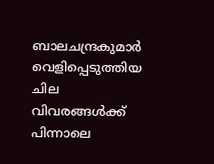ബാലചന്ദ്രകുമാര്‍ വെളിപ്പെടുത്തിയ ചില വിവരങ്ങള്‍ക്ക് പിന്നാലെ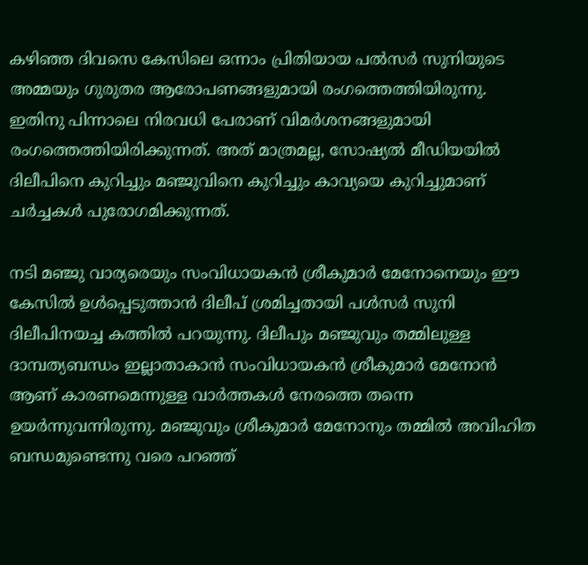കഴിഞ്ഞ ദിവസെ കേസിലെ ഒന്നാം പ്രിതിയായ പല്‍സര്‍ സുനിയുടെ അമ്മയും ഗുരുതര ആരോപണങ്ങളുമായി രംഗത്തെത്തിയിരുന്നു. ഇതിനു പിന്നാലെ നിരവധി പേരാണ് വിമര്‍ശനങ്ങളുമായി രംഗത്തെത്തിയിരിക്കുന്നത്. അത് മാത്രമല്ല, സോഷ്യല്‍ മീഡിയയില്‍ ദിലീപിനെ കുറിച്ചും മഞ്ജുവിനെ കുറിച്ചും കാവ്യയെ കുറിച്ചുമാണ് ചര്‍ച്ചകള്‍ പുരോഗമിക്കുന്നത്.

നടി മഞ്ജു വാര്യരെയും സംവിധായകന്‍ ശ്രീകുമാര്‍ മേനോനെയും ഈ കേസില്‍ ഉള്‍പ്പെടുത്താന്‍ ദിലീപ് ശ്രമിച്ചതായി പള്‍സര്‍ സുനി ദിലീപിനയച്ച കത്തില്‍ പറയുന്നു. ദിലീപും മഞ്ജുവും തമ്മിലുള്ള ദാമ്പത്യബന്ധം ഇല്ലാതാകാന്‍ സംവിധായകന്‍ ശ്രീകുമാര്‍ മേനോന്‍ ആണ് കാരണമെന്നുള്ള വാര്‍ത്തകള്‍ നേരത്തെ തന്നെ ഉയര്‍ന്നുവന്നിരുന്നു. മഞ്ജുവും ശ്രീകുമാര്‍ മേനോനും തമ്മില്‍ അവിഹിത ബന്ധമുണ്ടെന്നു വരെ പറഞ്ഞ്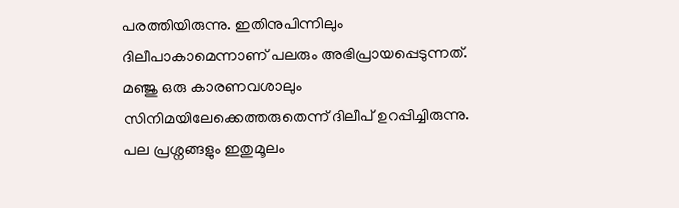പരത്തിയിരുന്നു. ഇതിനുപിന്നിലും ദിലീപാകാമെന്നാണ് പലരും അഭിപ്രായപ്പെടുന്നത്. മഞ്ജു ഒരു കാരണവശാലും സിനിമയിലേക്കെത്തരുതെന്ന് ദിലീപ് ഉറപ്പിച്ചിരുന്നു. പല പ്രശ്നങ്ങളും ഇതുമൂലം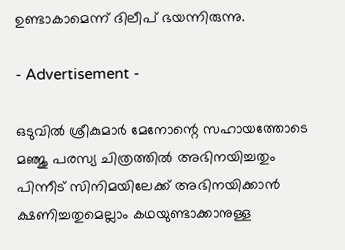ഉണ്ടാകാമെന്ന് ദിലീപ് ഭയന്നിരുന്നു.

- Advertisement -

ഒടുവില്‍ ശ്രീകുമാര്‍ മേനോന്റെ സഹായത്തോടെ മഞ്ജു പരസ്യ ചിത്രത്തില്‍ അഭിനയിച്ചതും പിന്നീട് സിനിമയിലേക്ക് അഭിനയിക്കാന്‍ ക്ഷണിച്ചതുമെല്ലാം കഥയുണ്ടാക്കാനുള്ള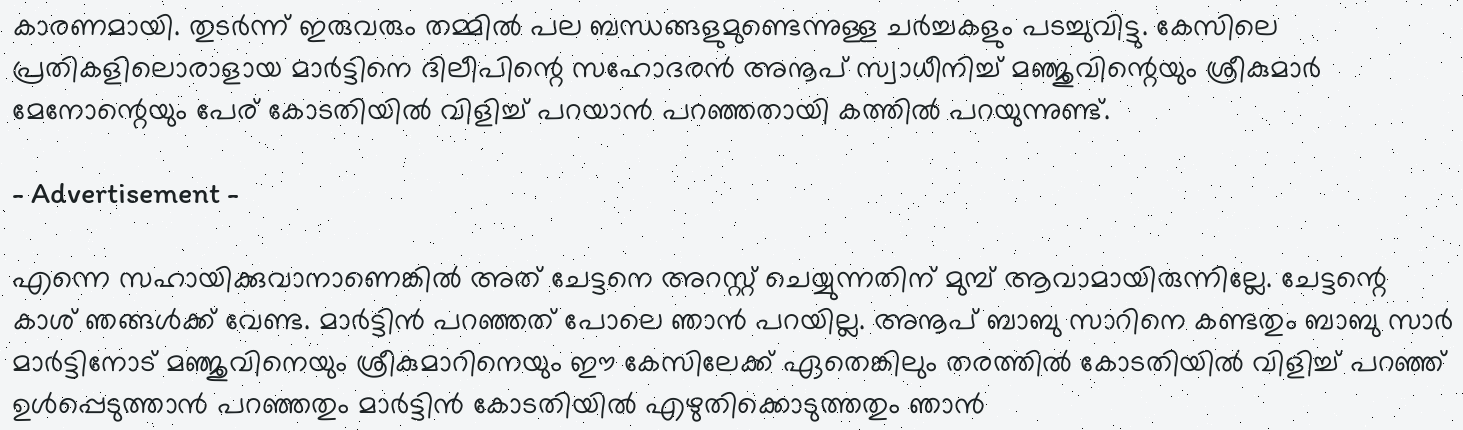കാരണമായി. തുടര്‍ന്ന് ഇരുവരും തമ്മില്‍ പല ബന്ധങ്ങളുമുണ്ടെന്നുള്ള ചര്‍ച്ചകളും പടച്ചുവിട്ടു. കേസിലെ പ്രതികളിലൊരാളായ മാര്‍ട്ടിനെ ദിലീപിന്റെ സഹോദരന്‍ അനൂപ് സ്വാധീനിച്ച് മഞ്ജുവിന്റെയും ശ്രീകുമാര്‍ മേനോന്റെയും പേര് കോടതിയില്‍ വിളിച്ച് പറയാന്‍ പറഞ്ഞതായി കത്തില്‍ പറയുന്നുണ്ട്.

- Advertisement -

എന്നെ സഹായിക്കുവാനാണെങ്കില്‍ അത് ചേട്ടനെ അറസ്റ്റ് ചെയ്യുന്നതിന് മുമ്പ് ആവാമായിരുന്നില്ലേ. ചേട്ടന്റെ കാശ് ഞങ്ങള്‍ക്ക് വേണ്ട. മാര്‍ട്ടിന്‍ പറഞ്ഞത് പോലെ ഞാന്‍ പറയില്ല. അനൂപ് ബാബു സാറിനെ കണ്ടതും ബാബു സാര്‍ മാര്‍ട്ടിനോട് മഞ്ജുവിനെയും ശ്രീകുമാറിനെയും ഈ കേസിലേക്ക് ഏതെങ്കിലും തരത്തില്‍ കോടതിയില്‍ വിളിച്ച് പറഞ്ഞ് ഉള്‍പ്പെടുത്താന്‍ പറഞ്ഞതും മാര്‍ട്ടിന്‍ കോടതിയില്‍ എഴുതിക്കൊടുത്തതും ഞാന്‍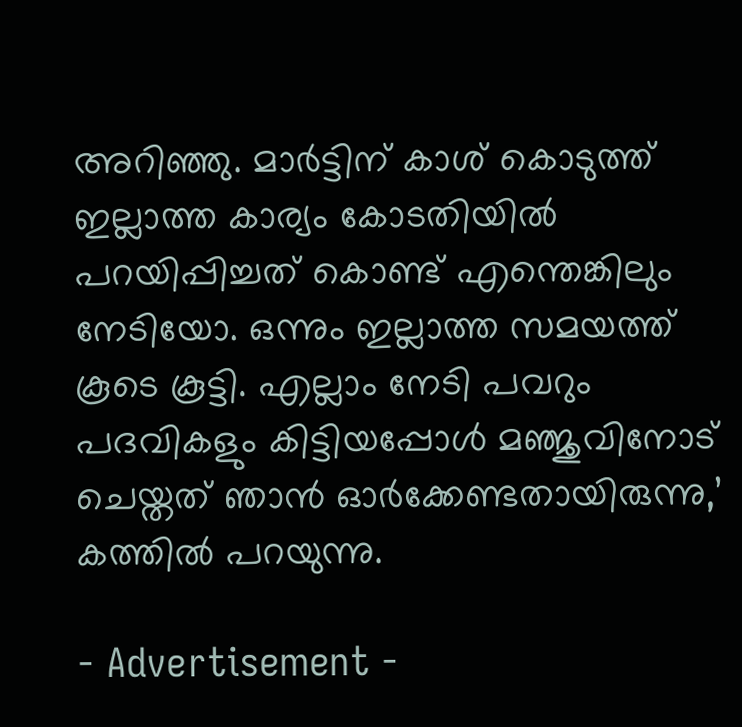അറിഞ്ഞു. മാര്‍ട്ടിന് കാശ് കൊടുത്ത് ഇല്ലാത്ത കാര്യം കോടതിയില്‍ പറയിപ്പിച്ചത് കൊണ്ട് എന്തെങ്കിലും നേടിയോ. ഒന്നും ഇല്ലാത്ത സമയത്ത് കൂടെ കൂട്ടി. എല്ലാം നേടി പവറും പദവികളും കിട്ടിയപ്പോള്‍ മഞ്ജുവിനോട് ചെയ്തത് ഞാന്‍ ഓര്‍ക്കേണ്ടതായിരുന്നു,’ കത്തില്‍ പറയുന്നു.

- Advertisement -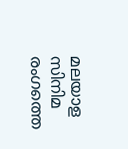മലയാള സിനിമ രംഗത്തെ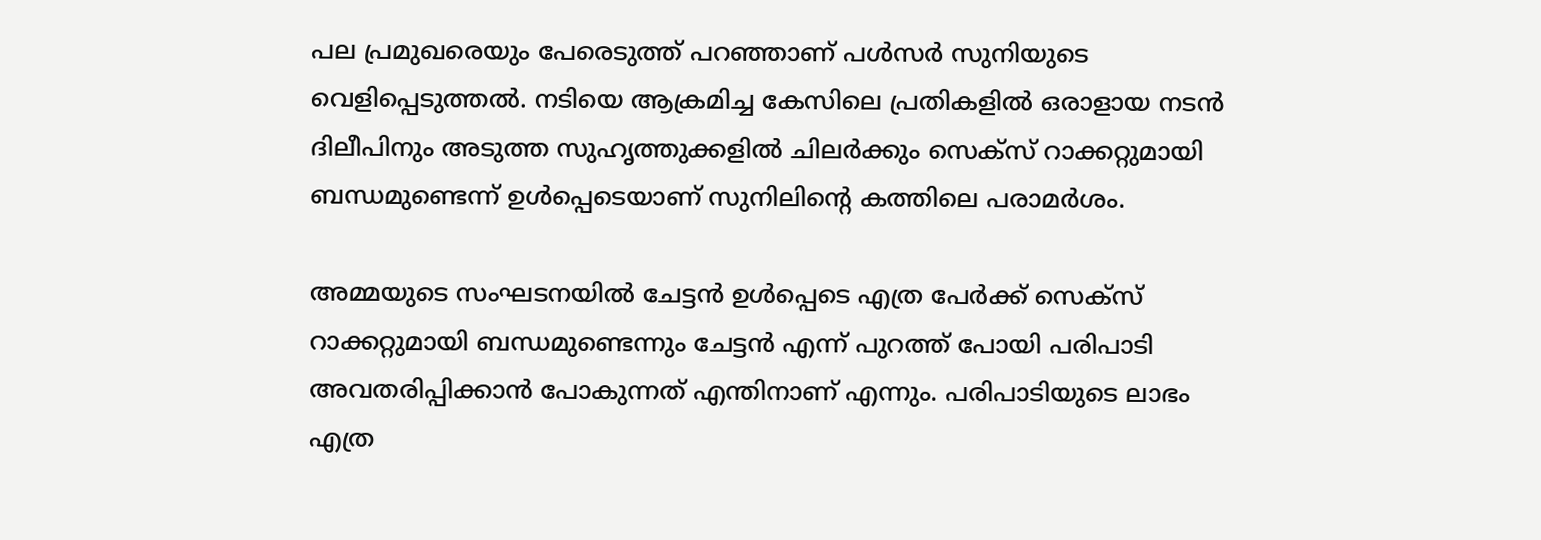പല പ്രമുഖരെയും പേരെടുത്ത് പറഞ്ഞാണ് പള്‍സര്‍ സുനിയുടെ വെളിപ്പെടുത്തല്‍. നടിയെ ആക്രമിച്ച കേസിലെ പ്രതികളില്‍ ഒരാളായ നടന്‍ ദിലീപിനും അടുത്ത സുഹൃത്തുക്കളില്‍ ചിലര്‍ക്കും സെക്സ് റാക്കറ്റുമായി ബന്ധമുണ്ടെന്ന് ഉള്‍പ്പെടെയാണ് സുനിലിന്റെ കത്തിലെ പരാമര്‍ശം.

അമ്മയുടെ സംഘടനയില്‍ ചേട്ടന്‍ ഉള്‍പ്പെടെ എത്ര പേര്‍ക്ക് സെക്സ് റാക്കറ്റുമായി ബന്ധമുണ്ടെന്നും ചേട്ടന്‍ എന്ന് പുറത്ത് പോയി പരിപാടി അവതരിപ്പിക്കാന്‍ പോകുന്നത് എന്തിനാണ് എന്നും. പരിപാടിയുടെ ലാഭം എത്ര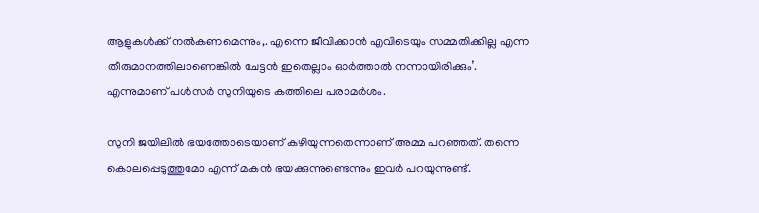ആളുകള്‍ക്ക് നല്‍കണമെന്നും,. എന്നെ ജീവിക്കാന്‍ എവിടെയും സമ്മതിക്കില്ല എന്ന തീരുമാനത്തിലാണെങ്കില്‍ ചേട്ടന്‍ ഇതെല്ലാം ഓര്‍ത്താല്‍ നന്നായിരിക്കും’. എന്നുമാണ് പള്‍സര്‍ സുനിയുടെ കത്തിലെ പരാമര്‍ശം.

സുനി ജയിലില്‍ ഭയത്തോടെയാണ് കഴിയുന്നതെന്നാണ് അമ്മ പറഞ്ഞത്. തന്നെ കൊലപ്പെടുത്തുമോ എന്ന് മകന്‍ ഭയക്കുന്നുണ്ടെന്നും ഇവര്‍ പറയുന്നുണ്ട്.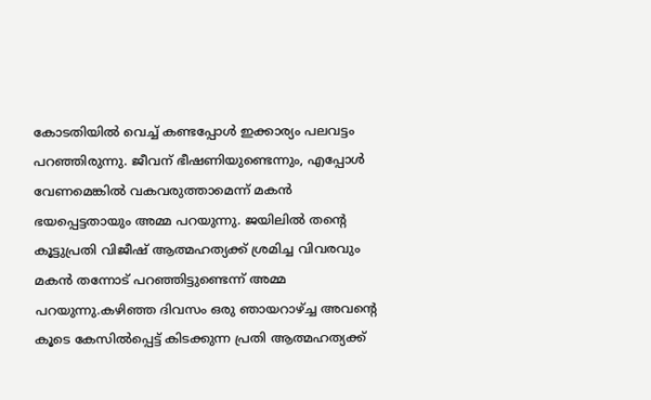കോടതിയില്‍ വെച്ച് കണ്ടപ്പോള്‍ ഇക്കാര്യം പലവട്ടം പറഞ്ഞിരുന്നു. ജീവന് ഭീഷണിയുണ്ടെന്നും, എപ്പോള്‍ വേണമെങ്കില്‍ വകവരുത്താമെന്ന് മകന്‍ ഭയപ്പെട്ടതായും അമ്മ പറയുന്നു. ജയിലില്‍ തന്റെ കൂട്ടുപ്രതി വിജീഷ് ആത്മഹത്യക്ക് ശ്രമിച്ച വിവരവും മകന്‍ തന്നോട് പറഞ്ഞിട്ടുണ്ടെന്ന് അമ്മ പറയുന്നു.കഴിഞ്ഞ ദിവസം ഒരു ഞായറാഴ്ച്ച അവന്റെ കൂടെ കേസില്‍പ്പെട്ട് കിടക്കുന്ന പ്രതി ആത്മഹത്യക്ക്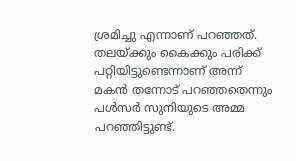ശ്രമിച്ചു എന്നാണ് പറഞ്ഞത്. തലയ്ക്കും കൈക്കും പരിക്ക് പറ്റിയിട്ടുണ്ടെന്നാണ് അന്ന് മകന്‍ തന്നോട് പറഞ്ഞതെന്നും പള്‍സര്‍ സുനിയുടെ അമ്മ പറഞ്ഞിട്ടുണ്ട്.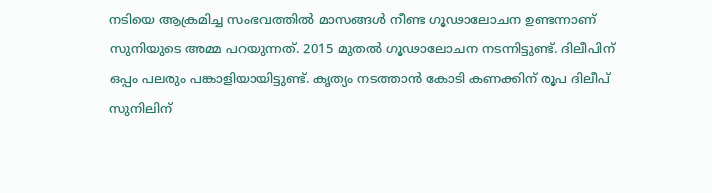നടിയെ ആക്രമിച്ച സംഭവത്തില്‍ മാസങ്ങള്‍ നീണ്ട ഗൂഢാലോചന ഉണ്ടന്നാണ് സുനിയുടെ അമ്മ പറയുന്നത്. 2015 മുതല്‍ ഗൂഢാലോചന നടന്നിട്ടുണ്ട്. ദിലീപിന് ഒപ്പം പലരും പങ്കാളിയായിട്ടുണ്ട്. കൃത്യം നടത്താന്‍ കോടി കണക്കിന് രൂപ ദിലീപ് സുനിലിന്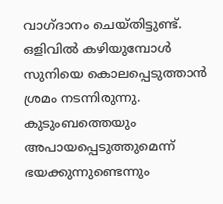വാഗ്ദാനം ചെയ്തിട്ടുണ്ട്. ഒളിവില്‍ കഴിയുമ്പോള്‍ സുനിയെ കൊലപ്പെടുത്താന്‍ ശ്രമം നടന്നിരുന്നു. കുടുംബത്തെയും അപായപ്പെടുത്തുമെന്ന് ഭയക്കുന്നുണ്ടെന്നും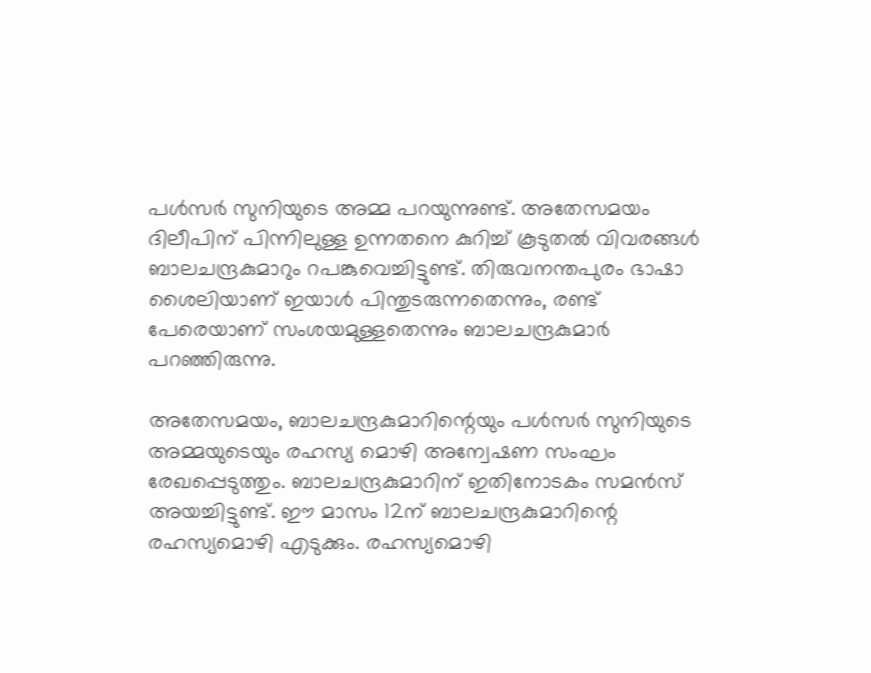പള്‍സര്‍ സുനിയുടെ അമ്മ പറയുന്നുണ്ട്. അതേസമയം ദിലീപിന് പിന്നിലുള്ള ഉന്നതനെ കുറിച്ച് കൂടുതല്‍ വിവരങ്ങള്‍ ബാലചന്ദ്രകുമാറും റപങ്കുവെച്ചിട്ടുണ്ട്. തിരുവനന്തപുരം ഭാഷാ ശൈലിയാണ് ഇയാള്‍ പിന്തുടരുന്നതെന്നും, രണ്ട് പേരെയാണ് സംശയമുള്ളതെന്നും ബാലചന്ദ്രകുമാര്‍ പറഞ്ഞിരുന്നു.

അതേസമയം, ബാലചന്ദ്രകുമാറിന്റെയും പള്‍സര്‍ സുനിയുടെ അമ്മയുടെയും രഹസ്യ മൊഴി അന്വേഷണ സംഘം രേഖപ്പെടുത്തും. ബാലചന്ദ്രകുമാറിന് ഇതിനോടകം സമന്‍സ് അയച്ചിട്ടുണ്ട്. ഈ മാസം 12ന് ബാലചന്ദ്രകുമാറിന്റെ രഹസ്യമൊഴി എടുക്കും. രഹസ്യമൊഴി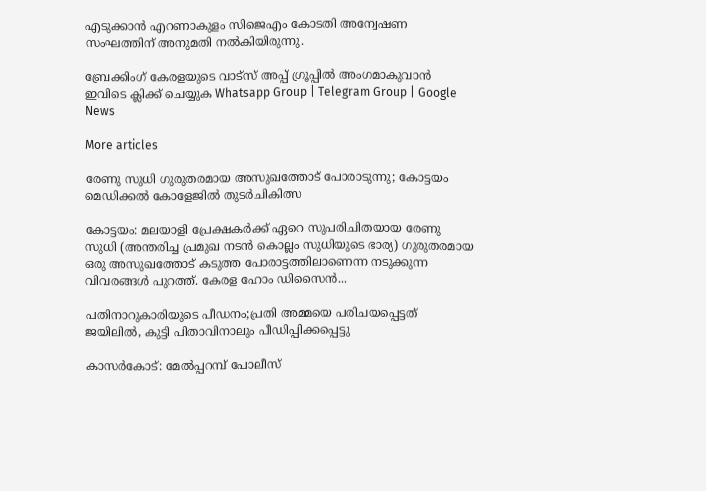എടുക്കാന്‍ എറണാകുളം സിജെഎം കോടതി അന്വേഷണ സംഘത്തിന് അനുമതി നല്‍കിയിരുന്നു.

ബ്രേക്കിംഗ് കേരളയുടെ വാട്സ് അപ്പ് ഗ്രൂപ്പിൽ അംഗമാകുവാൻ ഇവിടെ ക്ലിക്ക് ചെയ്യുക Whatsapp Group | Telegram Group | Google News

More articles

രേണു സുധി ഗുരുതരമായ അസുഖത്തോട് പോരാടുന്നു; കോട്ടയം മെഡിക്കൽ കോളേജിൽ തുടർചികിത്സ

കോട്ടയം: മലയാളി പ്രേക്ഷകർക്ക് ഏറെ സുപരിചിതയായ രേണു സുധി (അന്തരിച്ച പ്രമുഖ നടൻ കൊല്ലം സുധിയുടെ ഭാര്യ) ഗുരുതരമായ ഒരു അസുഖത്തോട് കടുത്ത പോരാട്ടത്തിലാണെന്ന നടുക്കുന്ന വിവരങ്ങൾ പുറത്ത്. കേരള ഹോം ഡിസൈൻ...

പതിനാറുകാരിയുടെ പീഡനം;പ്രതി അമ്മയെ പരിചയപ്പെട്ടത് ജയിലിൽ, കുട്ടി പിതാവിനാലും പീഡിപ്പിക്കപ്പെട്ടു

കാസർകോട്: മേൽപ്പറമ്പ് പോലീസ്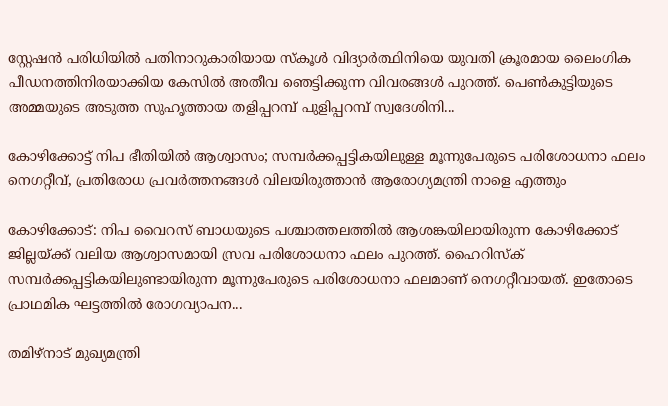സ്റ്റേഷൻ പരിധിയിൽ പതിനാറുകാരിയായ സ്കൂൾ വിദ്യാർത്ഥിനിയെ യുവതി ക്രൂരമായ ലൈംഗിക പീഡനത്തിനിരയാക്കിയ കേസിൽ അതീവ ഞെട്ടിക്കുന്ന വിവരങ്ങൾ പുറത്ത്. പെൺകുട്ടിയുടെ അമ്മയുടെ അടുത്ത സുഹൃത്തായ തളിപ്പറമ്പ് പുളിപ്പറമ്പ് സ്വദേശിനി...

കോഴിക്കോട്ട് നിപ ഭീതിയിൽ ആശ്വാസം; സമ്പർക്കപ്പട്ടികയിലുള്ള മൂന്നുപേരുടെ പരിശോധനാ ഫലം നെഗറ്റീവ്, പ്രതിരോധ പ്രവർത്തനങ്ങൾ വിലയിരുത്താൻ ആരോഗ്യമന്ത്രി നാളെ എത്തും

കോഴിക്കോട്: നിപ വൈറസ് ബാധയുടെ പശ്ചാത്തലത്തിൽ ആശങ്കയിലായിരുന്ന കോഴിക്കോട് ജില്ലയ്ക്ക് വലിയ ആശ്വാസമായി സ്രവ പരിശോധനാ ഫലം പുറത്ത്. ഹൈറിസ്ക് സമ്പർക്കപ്പട്ടികയിലുണ്ടായിരുന്ന മൂന്നുപേരുടെ പരിശോധനാ ഫലമാണ് നെഗറ്റീവായത്. ഇതോടെ പ്രാഥമിക ഘട്ടത്തിൽ രോഗവ്യാപന...

തമിഴ്‌നാട് മുഖ്യമന്ത്രി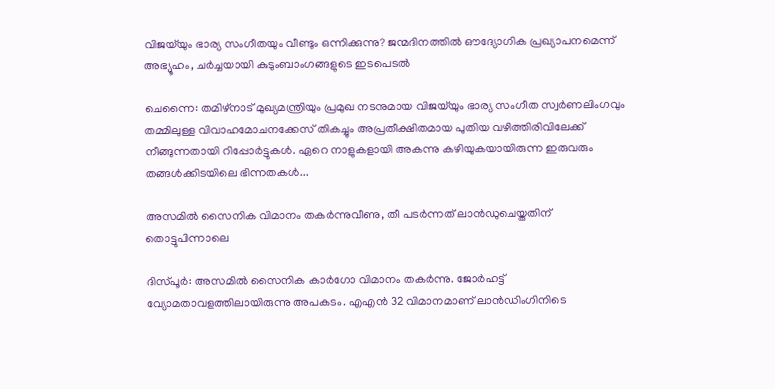വിജയ്‌യും ഭാര്യ സംഗീതയും വീണ്ടും ഒന്നിക്കുന്നു? ജന്മദിനത്തിൽ ഔദ്യോഗിക പ്രഖ്യാപനമെന്ന് അഭ്യൂഹം, ചർച്ചയായി കുടുംബാംഗങ്ങളുടെ ഇടപെടൽ

ചെന്നൈ: തമിഴ്‌നാട് മുഖ്യമന്ത്രിയും പ്രമുഖ നടനുമായ വിജയ്‌യും ഭാര്യ സംഗീത സ്വർണലിംഗവും തമ്മിലുള്ള വിവാഹമോചനക്കേസ് തികച്ചും അപ്രതീക്ഷിതമായ പുതിയ വഴിത്തിരിവിലേക്ക് നീങ്ങുന്നതായി റിപ്പോർട്ടുകൾ. ഏറെ നാളുകളായി അകന്നു കഴിയുകയായിരുന്ന ഇരുവരും തങ്ങൾക്കിടയിലെ ഭിന്നതകൾ...

അസമിൽ സൈനിക വിമാനം തകർന്നുവീണു, തീ പടർന്നത് ലാൻഡുചെയ്തതിന് തൊട്ടുപിന്നാലെ

ദിസ്പൂർ: അസമിൽ സൈനിക കാർഗോ വിമാനം തകർന്നു. ജോർഹട്ട് വ്യോമതാവളത്തിലായിരുന്നു അപകടം. എഎൻ 32 വിമാനമാണ് ലാൻഡിംഗിനിടെ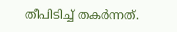തീപിടിച്ച് തകർന്നത്.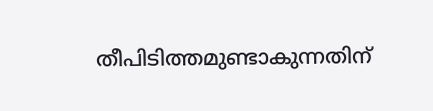തീപിടിത്തമുണ്ടാകുന്നതിന്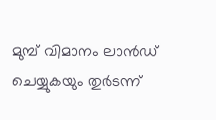മുമ്പ് വിമാനം ലാൻഡ് ചെയ്യുകയും തുർടന്ന്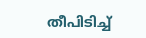തീപിടിച്ച്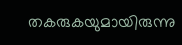തകരുകയുമായിരുന്നു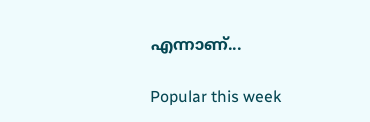എന്നാണ്...

Popular this week